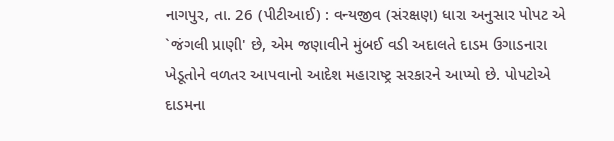નાગપુર, તા. 26 (પીટીઆઈ) : વન્યજીવ (સંરક્ષણ) ધારા અનુસાર પોપટ એ `જંગલી પ્રાણી' છે, એમ જણાવીને મુંબઈ વડી અદાલતે દાડમ ઉગાડનારા ખેડૂતોને વળતર આપવાનો આદેશ મહારાષ્ટ્ર સરકારને આપ્યો છે. પોપટોએ દાડમના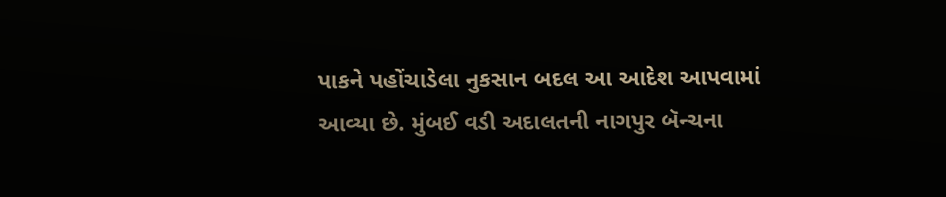પાકને પહોંચાડેલા નુકસાન બદલ આ આદેશ આપવામાં આવ્યા છે. મુંબઈ વડી અદાલતની નાગપુર બૅન્ચના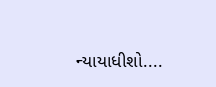ન્યાયાધીશો....